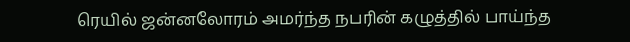ரெயில் ஜன்னலோரம் அமர்ந்த நபரின் கழுத்தில் பாய்ந்த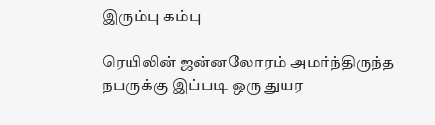இரும்பு கம்பு

ரெயிலின் ஜன்னலோரம் அமர்ந்திருந்த நபருக்கு இப்படி ஒரு துயர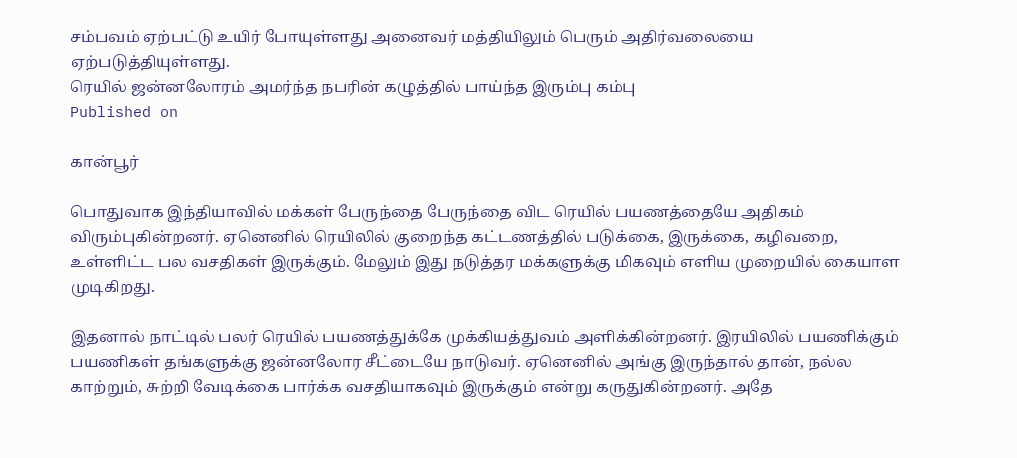சம்பவம் ஏற்பட்டு உயிர் போயுள்ளது அனைவர் மத்தியிலும் பெரும் அதிர்வலையை ஏற்படுத்தியுள்ளது.
ரெயில் ஜன்னலோரம் அமர்ந்த நபரின் கழுத்தில் பாய்ந்த இரும்பு கம்பு
Published on

கான்பூர்

பொதுவாக இந்தியாவில் மக்கள் பேருந்தை பேருந்தை விட ரெயில் பயணத்தையே அதிகம் விரும்புகின்றனர். ஏனெனில் ரெயிலில் குறைந்த கட்டணத்தில் படுக்கை, இருக்கை, கழிவறை, உள்ளிட்ட பல வசதிகள் இருக்கும். மேலும் இது நடுத்தர மக்களுக்கு மிகவும் எளிய முறையில் கையாள முடிகிறது.

இதனால் நாட்டில் பலர் ரெயில் பயணத்துக்கே முக்கியத்துவம் அளிக்கின்றனர். இரயிலில் பயணிக்கும் பயணிகள் தங்களுக்கு ஜன்னலோர சீட்டையே நாடுவர். ஏனெனில் அங்கு இருந்தால் தான், நல்ல காற்றும், சுற்றி வேடிக்கை பார்க்க வசதியாகவும் இருக்கும் என்று கருதுகின்றனர். அதே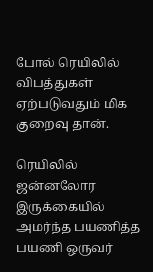போல் ரெயிலில் விபத்துகள் ஏற்படுவதும் மிக குறைவு தான்.

ரெயிலில் ஜன்னலோர இருக்கையில் அமர்ந்த பயணித்த பயணி ஒருவர்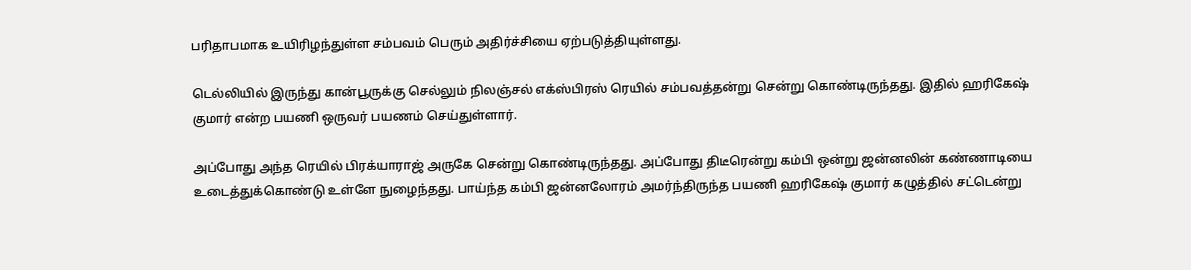பரிதாபமாக உயிரிழந்துள்ள சம்பவம் பெரும் அதிர்ச்சியை ஏற்படுத்தியுள்ளது.

டெல்லியில் இருந்து கான்பூருக்கு செல்லும் நிலஞ்சல் எக்ஸ்பிரஸ் ரெயில் சம்பவத்தன்று சென்று கொண்டிருந்தது. இதில் ஹரிகேஷ் குமார் என்ற பயணி ஒருவர் பயணம் செய்துள்ளார்.

அப்போது அந்த ரெயில் பிரக்யாராஜ் அருகே சென்று கொண்டிருந்தது. அப்போது திடீரென்று கம்பி ஒன்று ஜன்னலின் கண்ணாடியை உடைத்துக்கொண்டு உள்ளே நுழைந்தது. பாய்ந்த கம்பி ஜன்னலோரம் அமர்ந்திருந்த பயணி ஹரிகேஷ் குமார் கழுத்தில் சட்டென்று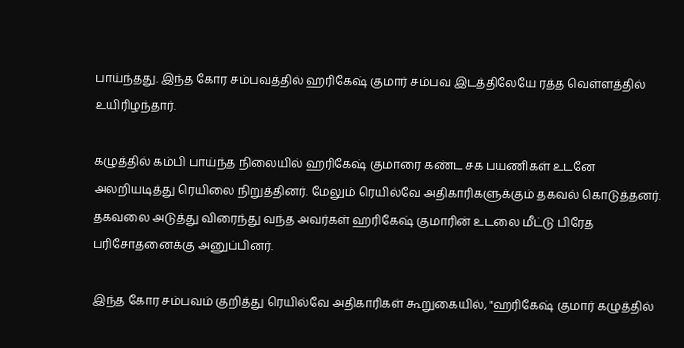பாய்ந்தது. இந்த கோர சம்பவத்தில் ஹரிகேஷ் குமார் சம்பவ இடத்திலேயே ரத்த வெள்ளத்தில் உயிரிழந்தார்.

கழுத்தில் கம்பி பாய்ந்த நிலையில் ஹரிகேஷ் குமாரை கண்ட சக பயணிகள் உடனே அலறியடித்து ரெயிலை நிறுத்தினர். மேலும் ரெயில்வே அதிகாரிகளுக்கும் தகவல் கொடுத்தனர். தகவலை அடுத்து விரைந்து வந்த அவர்கள் ஹரிகேஷ் குமாரின் உடலை மீட்டு பிரேத பரிசோதனைக்கு அனுப்பினர்.

இந்த கோர சம்பவம் குறித்து ரெயில்வே அதிகாரிகள் கூறுகையில், "ஹரிகேஷ் குமார் கழுத்தில்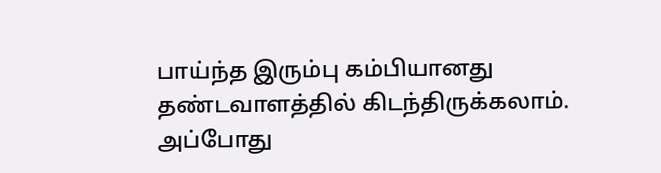பாய்ந்த இரும்பு கம்பியானது தண்டவாளத்தில் கிடந்திருக்கலாம். அப்போது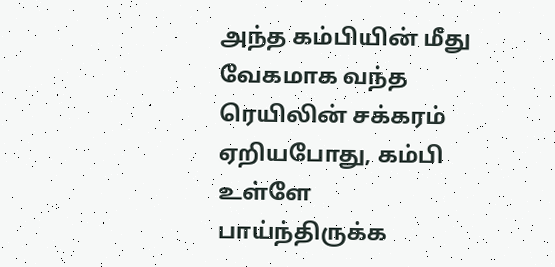அந்த கம்பியின் மீது வேகமாக வந்த ரெயிலின் சக்கரம் ஏறியபோது, கம்பி உள்ளே பாய்ந்திருக்க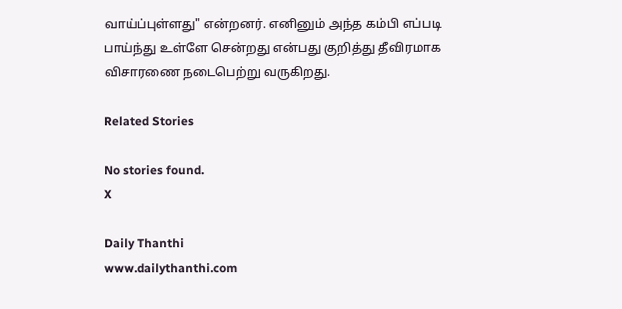வாய்ப்புள்ளது" என்றனர். எனினும் அந்த கம்பி எப்படி பாய்ந்து உள்ளே சென்றது என்பது குறித்து தீவிரமாக விசாரணை நடைபெற்று வருகிறது.

Related Stories

No stories found.
X

Daily Thanthi
www.dailythanthi.com